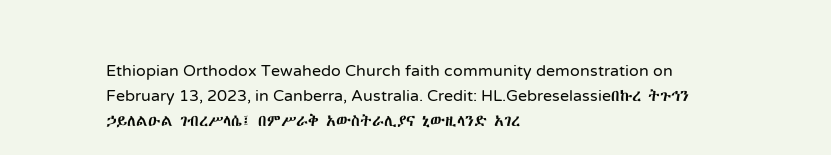Ethiopian Orthodox Tewahedo Church faith community demonstration on February 13, 2023, in Canberra, Australia. Credit: HL.Gebreselassieበኩረ ትጉኅን ኃይለልዑል ገብረሥላሴ፤ በምሥራቅ አውስትራሊያና ኒውዚላንድ አገረ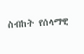ስብከት የሰላማዊ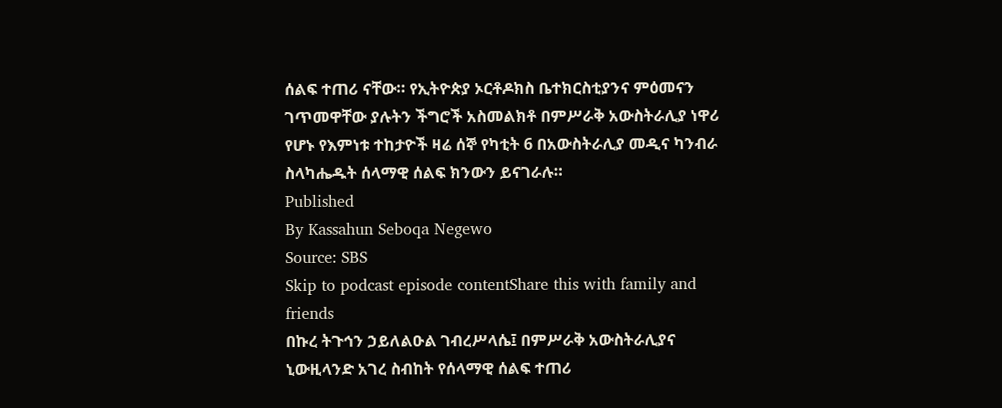ሰልፍ ተጠሪ ናቸው። የኢትዮጵያ ኦርቶዶክስ ቤተክርስቲያንና ምዕመናን ገጥመዋቸው ያሉትን ችግሮች አስመልክቶ በምሥራቅ አውስትራሊያ ነዋሪ የሆኑ የእምነቱ ተከታዮች ዛሬ ሰኞ የካቲት 6 በአውስትራሊያ መዲና ካንብራ ስላካሔዱት ሰላማዊ ሰልፍ ክንውን ይናገራሉ።
Published
By Kassahun Seboqa Negewo
Source: SBS
Skip to podcast episode contentShare this with family and friends
በኩረ ትጉኅን ኃይለልዑል ገብረሥላሴ፤ በምሥራቅ አውስትራሊያና ኒውዚላንድ አገረ ስብከት የሰላማዊ ሰልፍ ተጠሪ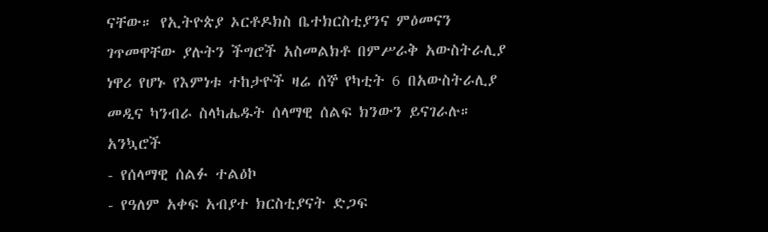ናቸው። የኢትዮጵያ ኦርቶዶክስ ቤተክርስቲያንና ምዕመናን ገጥመዋቸው ያሉትን ችግሮች አስመልክቶ በምሥራቅ አውስትራሊያ ነዋሪ የሆኑ የእምነቱ ተከታዮች ዛሬ ሰኞ የካቲት 6 በአውስትራሊያ መዲና ካንብራ ስላካሔዱት ሰላማዊ ሰልፍ ክንውን ይናገራሉ።
አንኳሮች
- የሰላማዊ ሰልፉ ተልዕኮ
- የዓለም አቀፍ አብያተ ክርስቲያናት ድጋፍ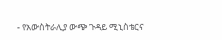- የአውስትራሊያ ውጭ ጉዳይ ሚኒስቴርና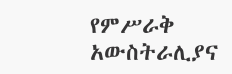የምሥራቅ አውስትራሊያና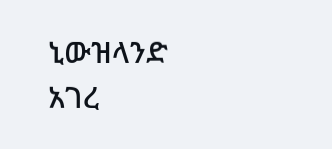ኒውዝላንድ አገረ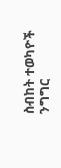ስብከት ተወካዮች ንግግር